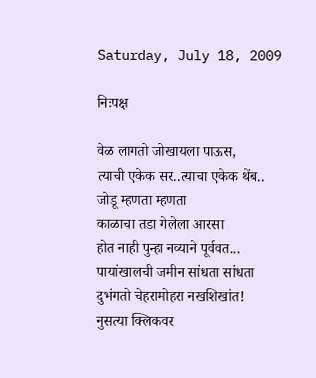Saturday, July 18, 2009

निःपक्ष

वेळ लागतो जोखायला पाऊस,
त्याची एकेक सर..त्याचा एकेक थेंब..
जोडू म्हणता म्हणता
काळाचा तडा गेलेला आरसा
होत नाही पुन्हा नव्याने पूर्ववत...
पायांखालची जमीन सांधता सांधता
दुभंगतो चेहरामोहरा नखशिखांत!
नुसत्या क्लिकवर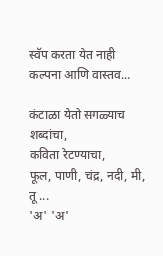स्वॅप करता येत नाही
कल्पना आणि वास्तव...

कंटाळा येतो सगळ्याच शब्दांचा,
कविता रेटण्याचा,
फूल, पाणी, चंद्र, नदी, मी, तू ...
'अ' 'अ'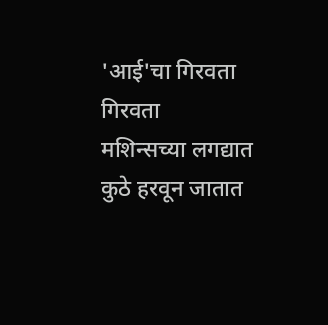'आई'चा गिरवता गिरवता
मशिन्सच्या लगद्यात कुठे हरवून जातात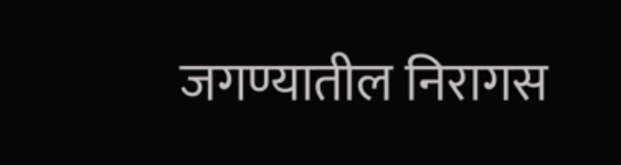जगण्यातील निरागस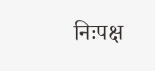निःपक्ष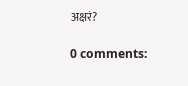अक्षरं?

0 comments: